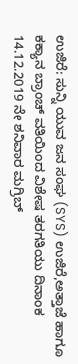ಉಜಿರೆ: ಸುನ್ನಿ ಯುವ ಜನ ಸಂಘ (SYS) ಉಜಿರೆ,ಅತ್ತಾಜೆ ಹಾಗೂ ಕಕ್ಯಾನ ಬ್ರಾಂಚ್ ವತಿಯಿಂದ ವಿಶೇಷ ತರಗತಿಯು ದಿನಾಂಕ 14.12.2019 ನೇ ಶನಿವಾರ ಮಗ್ರಿಬ್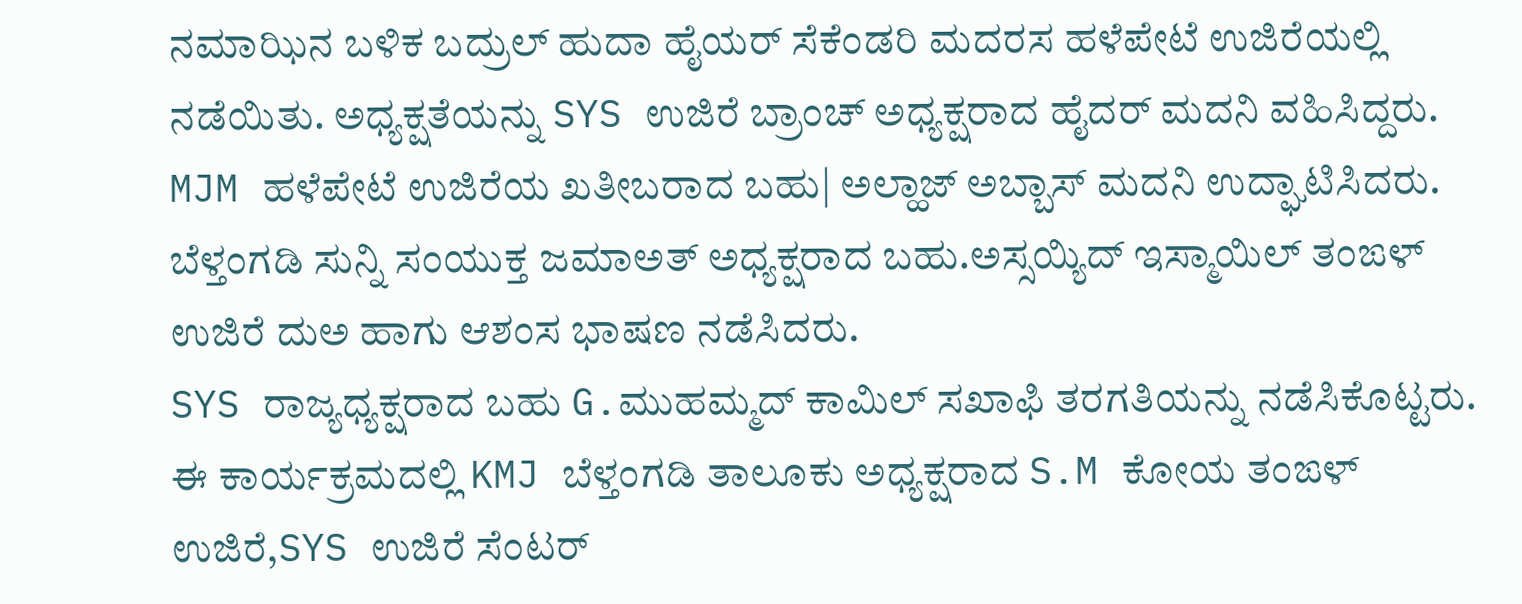ನಮಾಝಿನ ಬಳಿಕ ಬದ್ರುಲ್ ಹುದಾ ಹೈಯರ್ ಸೆಕೆಂಡರಿ ಮದರಸ ಹಳೆಪೇಟೆ ಉಜಿರೆಯಲ್ಲಿ ನಡೆಯಿತು. ಅಧ್ಯಕ್ಷತೆಯನ್ನು SYS ಉಜಿರೆ ಬ್ರಾಂಚ್ ಅಧ್ಯಕ್ಷರಾದ ಹೈದರ್ ಮದನಿ ವಹಿಸಿದ್ದರು.
MJM ಹಳೆಪೇಟೆ ಉಜಿರೆಯ ಖತೀಬರಾದ ಬಹು| ಅಲ್ಹಾಜ್ ಅಬ್ಬಾಸ್ ಮದನಿ ಉದ್ಘಾಟಿಸಿದರು. ಬೆಳ್ತಂಗಡಿ ಸುನ್ನಿ ಸಂಯುಕ್ತ ಜಮಾಅತ್ ಅಧ್ಯಕ್ಷರಾದ ಬಹು.ಅಸ್ಸಯ್ಯಿದ್ ಇಸ್ಮಾಯಿಲ್ ತಂಙಳ್ ಉಜಿರೆ ದುಅ ಹಾಗು ಆಶಂಸ ಭಾಷಣ ನಡೆಸಿದರು.
SYS ರಾಜ್ಯಧ್ಯಕ್ಷರಾದ ಬಹು G.ಮುಹಮ್ಮದ್ ಕಾಮಿಲ್ ಸಖಾಫಿ ತರಗತಿಯನ್ನು ನಡೆಸಿಕೊಟ್ಟರು.
ಈ ಕಾರ್ಯಕ್ರಮದಲ್ಲಿ KMJ ಬೆಳ್ತಂಗಡಿ ತಾಲೂಕು ಅಧ್ಯಕ್ಷರಾದ S.M ಕೋಯ ತಂಙಳ್ ಉಜಿರೆ,SYS ಉಜಿರೆ ಸೆಂಟರ್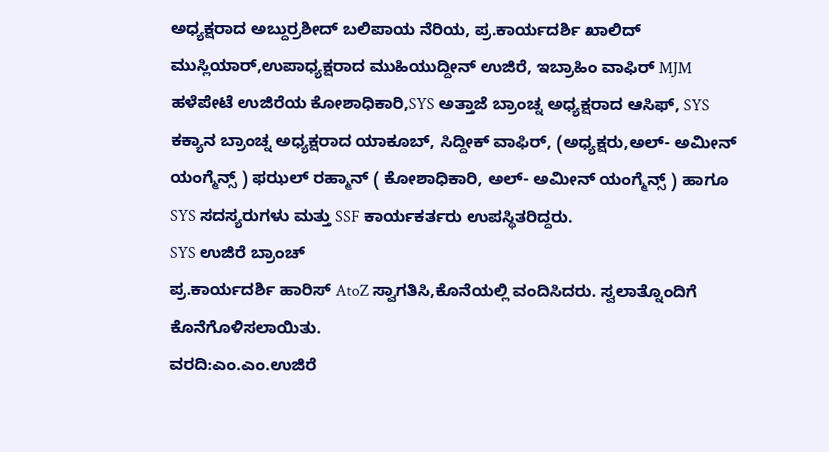ಅಧ್ಯಕ್ಷರಾದ ಅಬ್ದುರ್ರಶೀದ್ ಬಲಿಪಾಯ ನೆರಿಯ, ಪ್ರ.ಕಾರ್ಯದರ್ಶಿ ಖಾಲಿದ್ ಮುಸ್ಲಿಯಾರ್,ಉಪಾಧ್ಯಕ್ಷರಾದ ಮುಹಿಯುದ್ದೀನ್ ಉಜಿರೆ, ಇಬ್ರಾಹಿಂ ವಾಫಿರ್ MJM ಹಳೆಪೇಟೆ ಉಜಿರೆಯ ಕೋಶಾಧಿಕಾರಿ,SYS ಅತ್ತಾಜೆ ಬ್ರಾಂಚ್ನ ಅಧ್ಯಕ್ಷರಾದ ಆಸಿಫ್, SYS ಕಕ್ಯಾನ ಬ್ರಾಂಚ್ನ ಅಧ್ಯಕ್ಷರಾದ ಯಾಕೂಬ್, ಸಿದ್ದೀಕ್ ವಾಫಿರ್, (ಅಧ್ಯಕ್ಷರು,ಅಲ್- ಅಮೀನ್ ಯಂಗ್ಮೆನ್ಸ್ ) ಫಝಲ್ ರಹ್ಮಾನ್ ( ಕೋಶಾಧಿಕಾರಿ, ಅಲ್- ಅಮೀನ್ ಯಂಗ್ಮೆನ್ಸ್ ) ಹಾಗೂ SYS ಸದಸ್ಯರುಗಳು ಮತ್ತು SSF ಕಾರ್ಯಕರ್ತರು ಉಪಸ್ಥಿತರಿದ್ದರು.
SYS ಉಜಿರೆ ಬ್ರಾಂಚ್
ಪ್ರ.ಕಾರ್ಯದರ್ಶಿ ಹಾರಿಸ್ AtoZ ಸ್ವಾಗತಿಸಿ,ಕೊನೆಯಲ್ಲಿ ವಂದಿಸಿದರು. ಸ್ವಲಾತ್ನೊಂದಿಗೆ ಕೊನೆಗೊಳಿಸಲಾಯಿತು.
ವರದಿ:ಎಂ.ಎಂ.ಉಜಿರೆ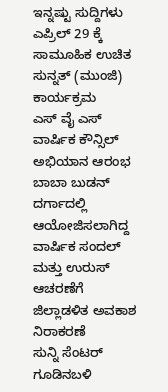ಇನ್ನಷ್ಟು ಸುದ್ದಿಗಳು
ಎಪ್ರಿಲ್ 29 ಕ್ಕೆ ಸಾಮೂಹಿಕ ಉಚಿತ ಸುನ್ನತ್ (ಮುಂಜಿ) ಕಾರ್ಯಕ್ರಮ
ಎಸ್ ವೈ ಎಸ್ ವಾರ್ಷಿಕ ಕೌನ್ಸಿಲ್ ಅಭಿಯಾನ ಆರಂಭ
ಬಾಬಾ ಬುಡನ್ ದರ್ಗಾದಲ್ಲಿ ಆಯೋಜಿಸಲಾಗಿದ್ದ ವಾರ್ಷಿಕ ಸಂದಲ್ ಮತ್ತು ಉರುಸ್ ಆಚರಣೆಗೆ ಜಿಲ್ಲಾಡಳಿತ ಅವಕಾಶ ನಿರಾಕರಣೆ
ಸುನ್ನಿ ಸೆಂಟರ್ ಗೂಡಿನಬಳಿ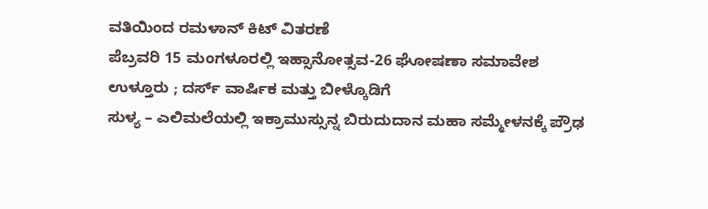ವತಿಯಿಂದ ರಮಳಾನ್ ಕಿಟ್ ವಿತರಣೆ
ಪೆಬ್ರವರಿ 15 ಮಂಗಳೂರಲ್ಲಿ ಇಹ್ಸಾನೋತ್ಸವ-26 ಘೋಷಣಾ ಸಮಾವೇಶ
ಉಳ್ತೂರು ; ದರ್ಸ್ ವಾರ್ಷಿಕ ಮತ್ತು ಬೀಳ್ಕೊಡಿಗೆ
ಸುಳ್ಯ – ಎಲಿಮಲೆಯಲ್ಲಿ ಇಕ್ರಾಮುಸ್ಸುನ್ನ ಬಿರುದುದಾನ ಮಹಾ ಸಮ್ಮೇಳನಕ್ಕೆ ಪ್ರೌಢ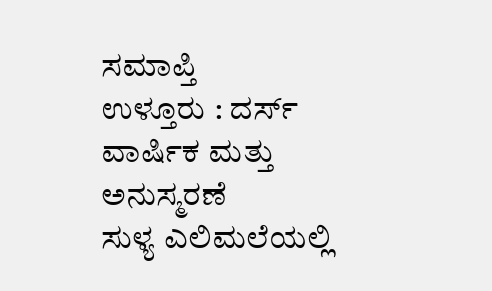ಸಮಾಪ್ತಿ
ಉಳ್ತೂರು : ದರ್ಸ್ ವಾರ್ಷಿಕ ಮತ್ತು ಅನುಸ್ಮರಣೆ
ಸುಳ್ಯ ಎಲಿಮಲೆಯಲ್ಲಿ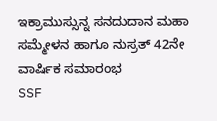ಇಕ್ರಾಮುಸ್ಸುನ್ನ ಸನದುದಾನ ಮಹಾ ಸಮ್ಮೇಳನ ಹಾಗೂ ನುಸ್ರತ್ 42ನೇ ವಾರ್ಷಿಕ ಸಮಾರಂಭ
SSF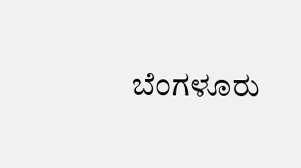ಬೆಂಗಳೂರು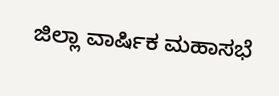ಜಿಲ್ಲಾ ವಾರ್ಷಿಕ ಮಹಾಸಭೆ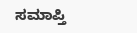ಸಮಾಪ್ತಿ